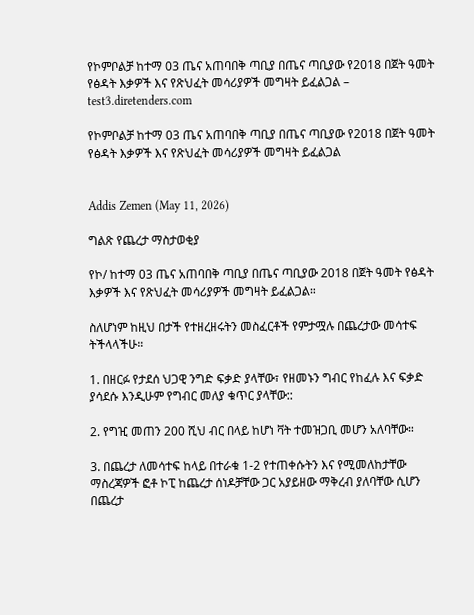የኮምቦልቻ ከተማ 03 ጤና አጠባበቅ ጣቢያ በጤና ጣቢያው የ2018 በጀት ዓመት የፅዳት እቃዎች እና የጽህፈት መሳሪያዎች መግዛት ይፈልጋል – test3.diretenders.com

የኮምቦልቻ ከተማ 03 ጤና አጠባበቅ ጣቢያ በጤና ጣቢያው የ2018 በጀት ዓመት የፅዳት እቃዎች እና የጽህፈት መሳሪያዎች መግዛት ይፈልጋል


Addis Zemen (May 11, 2026)

ግልጽ የጨረታ ማስታወቂያ

የኮ/ ከተማ 03 ጤና አጠባበቅ ጣቢያ በጤና ጣቢያው 2018 በጀት ዓመት የፅዳት እቃዎች እና የጽህፈት መሳሪያዎች መግዛት ይፈልጋል።

ስለሆነም ከዚህ በታች የተዘረዘሩትን መስፈርቶች የምታሟሉ በጨረታው መሳተፍ ትችላላችሁ።

1. በዘርፉ የታደሰ ህጋዊ ንግድ ፍቃድ ያላቸው፣ የዘመኑን ግብር የከፈሉ እና ፍቃድ ያሳደሱ እንዲሁም የግብር መለያ ቁጥር ያላቸው::

2. የግዢ መጠን 200 ሺህ ብር በላይ ከሆነ ቫት ተመዝጋቢ መሆን አለባቸው።

3. በጨረታ ለመሳተፍ ከላይ በተራቁ 1-2 የተጠቀሱትን እና የሚመለከታቸው ማስረጃዎች ፎቶ ኮፒ ከጨረታ ሰነዶቻቸው ጋር አያይዘው ማቅረብ ያለባቸው ሲሆን በጨረታ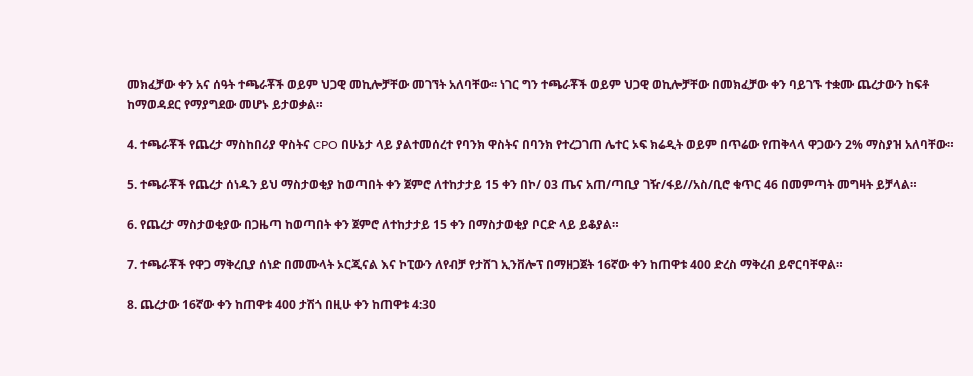መክፈቻው ቀን አና ሰዓት ተጫራቾች ወይም ህጋዊ መኪሎቻቸው መገኘት አለባቸው፡፡ ነገር ግን ተጫራቾች ወይም ህጋዊ ወኪሎቻቸው በመክፈቻው ቀን ባይገኙ ተቋሙ ጨረታውን ከፍቶ ከማወዳደር የማያግደው መሆኑ ይታወቃል።

4. ተጫራቾች የጨረታ ማስከበሪያ ዋስትና CPO በሁኔታ ላይ ያልተመሰረተ የባንክ ዋስትና በባንክ የተረጋገጠ ሌተር ኦፍ ክሬዲት ወይም በጥሬው የጠቅላላ ዋጋውን 2% ማስያዝ አለባቸው።

5. ተጫራቾች የጨረታ ሰነዱን ይህ ማስታወቂያ ከወጣበት ቀን ጀምሮ ለተከታታይ 15 ቀን በኮ/ 03 ጤና አጠ/ጣቢያ ገዥ/ፋይ//አስ/ቢሮ ቁጥር 46 በመምጣት መግዛት ይቻላል።

6. የጨረታ ማስታወቂያው በጋዜጣ ከወጣበት ቀን ጀምሮ ለተከታታይ 15 ቀን በማስታወቂያ ቦርድ ላይ ይቆያል።

7. ተጫራቾች የዋጋ ማቅረቢያ ሰነድ በመሙላት ኦርጂናል እና ኮፒውን ለየብቻ የታሸገ ኢንቨሎፕ በማዘጋጀት 16ኛው ቀን ከጠዋቱ 400 ድረስ ማቅረብ ይኖርባቸዋል።

8. ጨረታው 16ኛው ቀን ከጠዋቱ 400 ታሽጎ በዚሁ ቀን ከጠዋቱ 4:30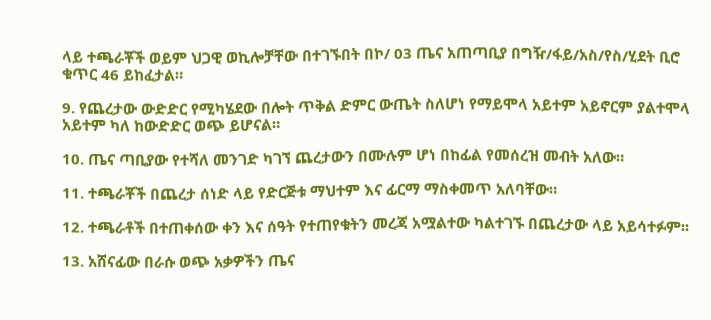ላይ ተጫራቾች ወይም ህጋዊ ወኪሎቻቸው በተገኙበት በኮ/ 03 ጤና አጠጣቢያ በግዥ/ፋይ/አስ/የስ/ሂደት ቢሮ ቁጥር 46 ይከፈታል።

9. የጨረታው ውድድር የሚካሄደው በሎት ጥቅል ድምር ውጤት ስለሆነ የማይሞላ አይተም አይኖርም ያልተሞላ አይተም ካለ ከውድድር ወጭ ይሆናል።

10. ጤና ጣቢያው የተሻለ መንገድ ካገኘ ጨረታውን በሙሉም ሆነ በከፊል የመሰረዝ መብት አለው።

11. ተጫራቾች በጨረታ ሰነድ ላይ የድርጅቱ ማህተም እና ፊርማ ማስቀመጥ አለባቸው።

12. ተጫራቶች በተጠቀሰው ቀን እና ሰዓት የተጠየቁትን መረጃ አሟልተው ካልተገኙ በጨረታው ላይ አይሳተፉም፡፡

13. አሸናፊው በራሱ ወጭ አቃዎችን ጤና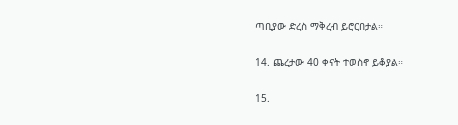ጣቢያው ድረስ ማቅረብ ይሮርበታል።

14. ጨረታው 40 ቀናት ተወስኖ ይቆያል።

15.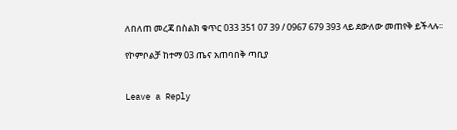ለበለጠ መረጃ በስልክ ቁጥር 033 351 07 39 / 0967 679 393 ላይ ደውለው መጠየቅ ይችላሉ፡፡

የኮምቦልቻ ከተማ 03 ጤና አጠባበቅ ጣቢያ


Leave a Reply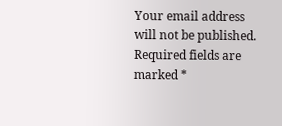Your email address will not be published. Required fields are marked *